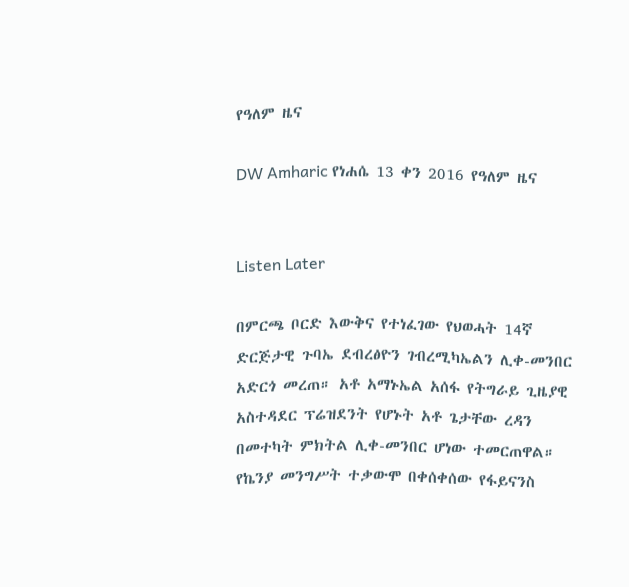የዓለም ዜና

DW Amharic የነሐሴ 13 ቀን 2016 የዓለም ዜና


Listen Later

በምርጫ ቦርድ እውቅና የተነፈገው የህወሓት 14ኛ ድርጅታዊ ጉባኤ ደብረፅዮን ገብረሚካኤልን ሊቀ-መንበር አድርጎ መረጠ። አቶ አማኑኤል አሰፋ የትግራይ ጊዜያዊ አስተዳደር ፕሬዝደንት የሆኑት አቶ ጌታቸው ረዳን በመተካት ምክትል ሊቀ-መንበር ሆነው ተመርጠዋል። የኬንያ መንግሥት ተቃውሞ በቀሰቀሰው የፋይናንስ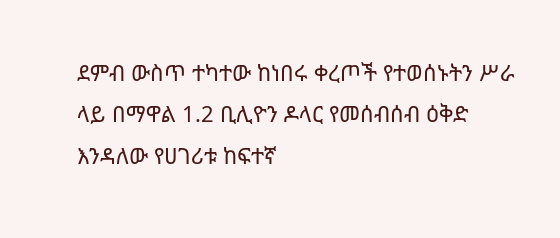ደምብ ውስጥ ተካተው ከነበሩ ቀረጦች የተወሰኑትን ሥራ ላይ በማዋል 1.2 ቢሊዮን ዶላር የመሰብሰብ ዕቅድ እንዳለው የሀገሪቱ ከፍተኛ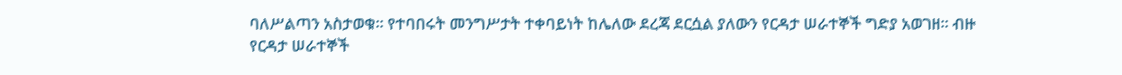ባለሥልጣን አስታወቁ። የተባበሩት መንግሥታት ተቀባይነት ከሌለው ደረጃ ደርሷል ያለውን የርዳታ ሠራተኞች ግድያ አወገዘ። ብዙ የርዳታ ሠራተኞች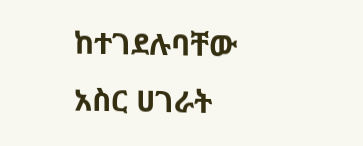ከተገደሉባቸው አስር ሀገራት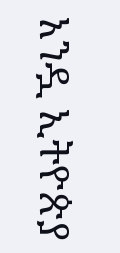አንዷ ኢትዮጵያ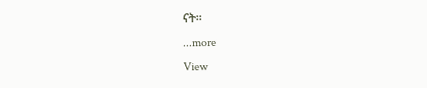ናት።
...more
View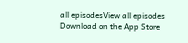all episodesView all episodes
Download on the App Store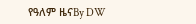የዓለም ዜናBy DW